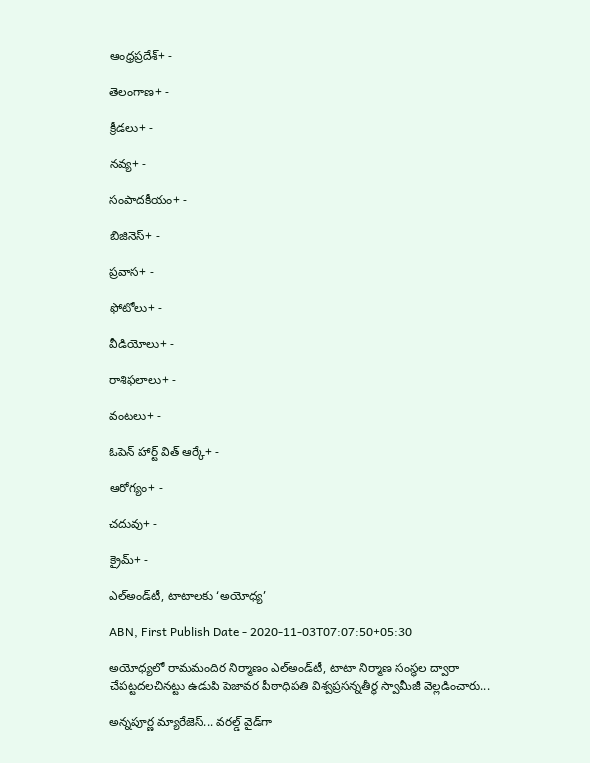ఆంధ్రప్రదేశ్+ -

తెలంగాణ+ -

క్రీడలు+ -

నవ్య+ -

సంపాదకీయం+ -

బిజినెస్+ -

ప్రవాస+ -

ఫోటోలు+ -

వీడియోలు+ -

రాశిఫలాలు+ -

వంటలు+ -

ఓపెన్ హార్ట్ విత్ ఆర్కే+ -

ఆరోగ్యం+ -

చదువు+ -

క్రైమ్+ -

ఎల్‌అండ్‌టీ, టాటాలకు ‘అయోధ్య’

ABN, First Publish Date - 2020-11-03T07:07:50+05:30

అయోధ్యలో రామమందిర నిర్మాణం ఎల్‌అండ్‌టీ, టాటా నిర్మాణ సంస్థల ద్వారా చేపట్టదలచినట్టు ఉడుపి పెజావర పీఠాధిపతి విశ్వప్రసన్నతీర్థ స్వామీజీ వెల్లడించారు...

అన్నపూర్ణ మ్యారేజెస్... వరల్డ్ వైడ్‌గా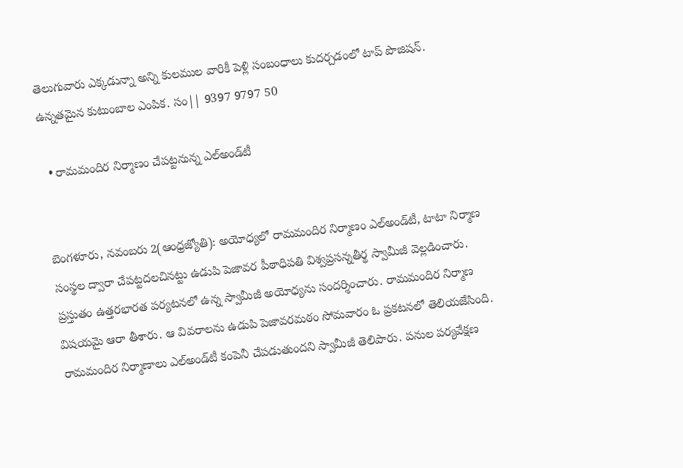తెలుగువారు ఎక్కడున్నా అన్ని కులముల వారికీ పెళ్లి సంబంధాలు కుదర్చడంలో టాప్ పొజిషన్. ఉన్నతమైన కుటుంబాల ఎంపిక. సం|| 9397 9797 50

  • రామమందిర నిర్మాణం చేపట్టనున్న ఎల్‌అండ్‌టీ


బెంగళూరు, నవంబరు 2(ఆంధ్రజ్యోతి): అయోధ్యలో రామమందిర నిర్మాణం ఎల్‌అండ్‌టీ, టాటా నిర్మాణ సంస్థల ద్వారా చేపట్టదలచినట్టు ఉడుపి పెజావర పీఠాధిపతి విశ్వప్రసన్నతీర్థ స్వామీజీ వెల్లడించారు. ప్రస్తుతం ఉత్తరభారత పర్యటనలో ఉన్న స్వామీజీ అయోధ్యను సందర్శించారు. రామమందిర నిర్మాణ విషయమై ఆరా తీశారు. ఆ వివరాలను ఉడుపి పెజావరమఠం సోమవారం ఓ ప్రకటనలో తెలియజేసింది. రామమందిర నిర్మాణాలు ఎల్‌అండ్‌టీ కంపెనీ చేపడుతుందని స్వామీజీ తెలిపారు. పనుల పర్యవేక్షణ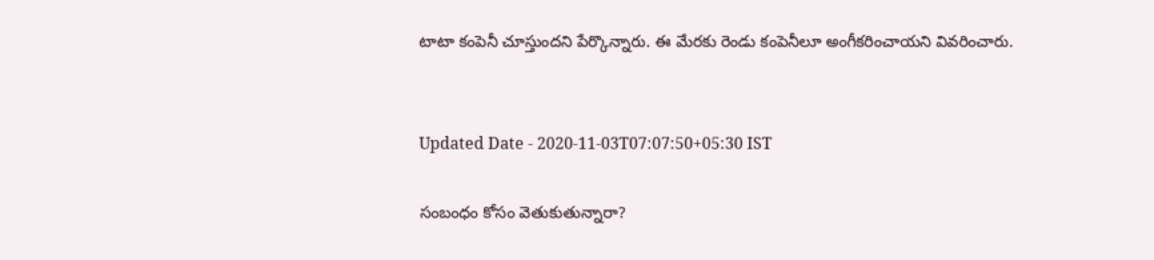టాటా కంపెనీ చూస్తుందని పేర్కొన్నారు. ఈ మేరకు రెండు కంపెనీలూ అంగీకరించాయని వివరించారు.


Updated Date - 2020-11-03T07:07:50+05:30 IST

సంబంధం కోసం వెతుకుతున్నారా?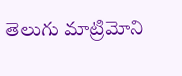తెలుగు మాట్రిమోని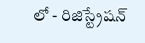లో - రిజిస్ట్రేషన్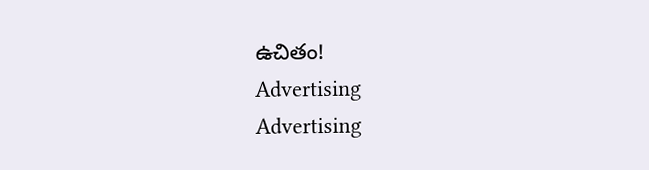ఉచితం!
Advertising
Advertising